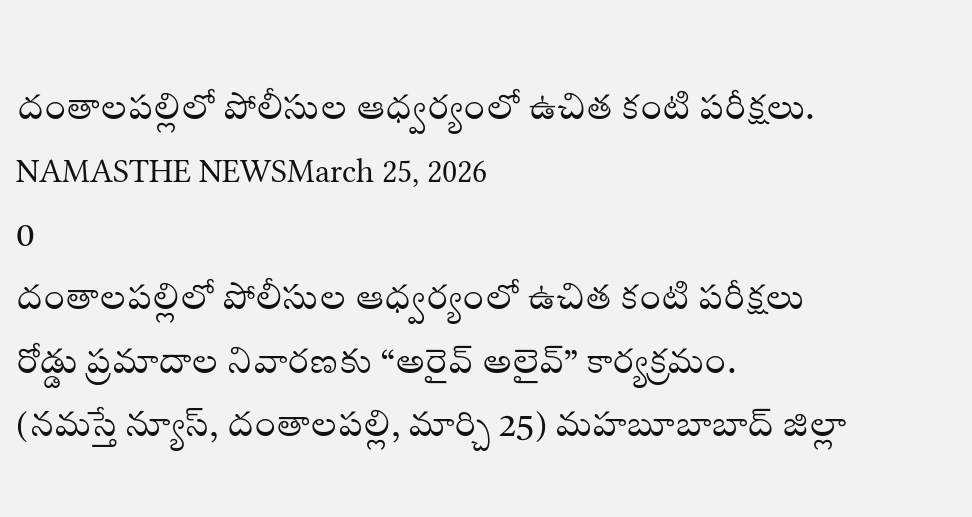దంతాలపల్లిలో పోలీసుల ఆధ్వర్యంలో ఉచిత కంటి పరీక్షలు.
NAMASTHE NEWSMarch 25, 2026
0
దంతాలపల్లిలో పోలీసుల ఆధ్వర్యంలో ఉచిత కంటి పరీక్షలు
రోడ్డు ప్రమాదాల నివారణకు “అరైవ్ అలైవ్” కార్యక్రమం.
(నమస్తే న్యూస్, దంతాలపల్లి, మార్చి 25) మహబూబాబాద్ జిల్లా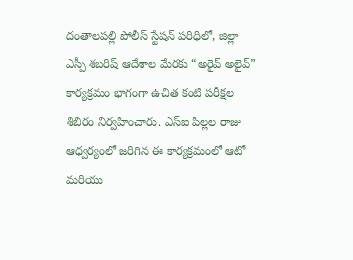దంతాలపల్లి పోలీస్ స్టేషన్ పరిధిలో, జిల్లా ఎస్పీ శబరిష్ ఆదేశాల మేరకు “అరైవ్ అలైవ్” కార్యక్రమం భాగంగా ఉచిత కంటి పరీక్షల శిబిరం నిర్వహించారు. ఎస్ఐ పిల్లల రాజు ఆధ్వర్యంలో జరిగిన ఈ కార్యక్రమంలో ఆటో మరియు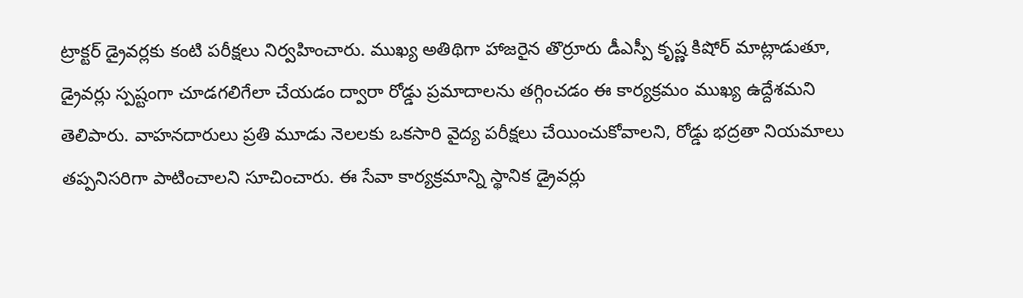ట్రాక్టర్ డ్రైవర్లకు కంటి పరీక్షలు నిర్వహించారు. ముఖ్య అతిథిగా హాజరైన తొర్రూరు డీఎస్పీ కృష్ణ కిషోర్ మాట్లాడుతూ, డ్రైవర్లు స్పష్టంగా చూడగలిగేలా చేయడం ద్వారా రోడ్డు ప్రమాదాలను తగ్గించడం ఈ కార్యక్రమం ముఖ్య ఉద్దేశమని తెలిపారు. వాహనదారులు ప్రతి మూడు నెలలకు ఒకసారి వైద్య పరీక్షలు చేయించుకోవాలని, రోడ్డు భద్రతా నియమాలు తప్పనిసరిగా పాటించాలని సూచించారు. ఈ సేవా కార్యక్రమాన్ని స్థానిక డ్రైవర్లు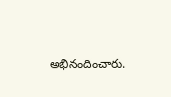అభినందించారు.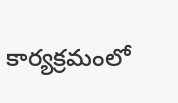కార్యక్రమంలో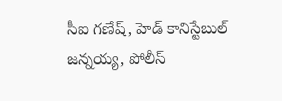సీఐ గణేష్, హెడ్ కానిస్టేబుల్ జన్నయ్య, పోలీస్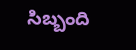సిబ్బంది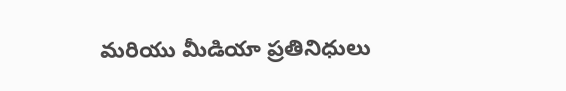మరియు మీడియా ప్రతినిధులు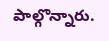పాల్గొన్నారు.